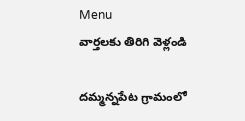Menu
వార్తలకు తిరిగి వెళ్లండి

దమ్మన్నపేట గ్రామంలో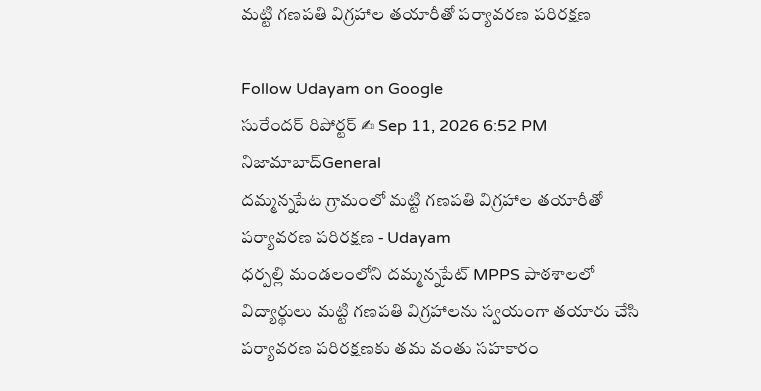మట్టి గణపతి విగ్రహాల తయారీతో పర్యావరణ పరిరక్షణ

Follow Udayam on Google
సురేందర్ రిపోర్టర్ ✍ Sep 11, 2026 6:52 PM నిజామాబాద్General
దమ్మన్నపేట గ్రామంలో మట్టి గణపతి విగ్రహాల తయారీతో పర్యావరణ పరిరక్షణ - Udayam
ధర్పల్లి మండలంలోని దమ్మన్నపేట్‌ MPPS పాఠశాలలో విద్యార్థులు మట్టి గణపతి విగ్రహాలను స్వయంగా తయారు చేసి పర్యావరణ పరిరక్షణకు తమ వంతు సహకారం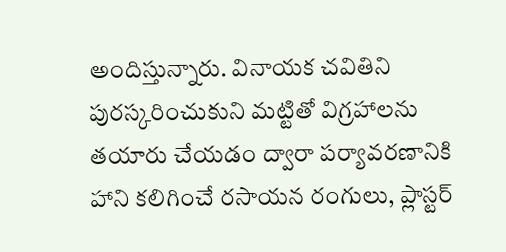అందిస్తున్నారు. వినాయక చవితిని పురస్కరించుకుని మట్టితో విగ్రహాలను తయారు చేయడం ద్వారా పర్యావరణానికి హాని కలిగించే రసాయన రంగులు, ప్లాస్టర్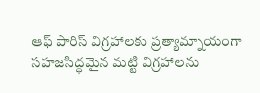ఆఫ్ పారిస్ విగ్రహాలకు ప్రత్యామ్నాయంగా సహజసిద్ధమైన మట్టి విగ్రహాలను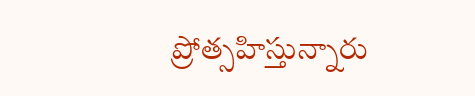ప్రోత్సహిస్తున్నారు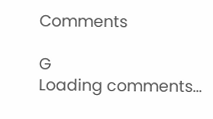Comments

G
Loading comments...